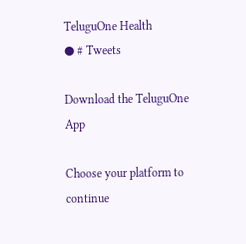TeluguOne Health
● # Tweets

Download the TeluguOne App

Choose your platform to continue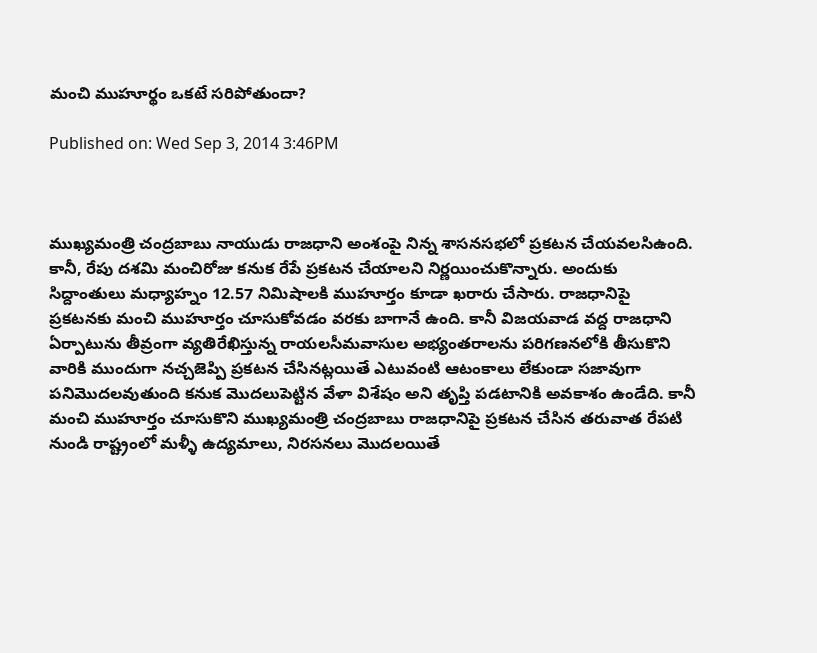మంచి ముహూర్థం ఒకటే సరిపోతుందా?

Published on: Wed Sep 3, 2014 3:46PM



ముఖ్యమంత్రి చంద్రబాబు నాయుడు రాజధాని అంశంపై నిన్న శాసనసభలో ప్రకటన చేయవలసిఉంది. కానీ, రేపు దశమి మంచిరోజు కనుక రేపే ప్రకటన చేయాలని నిర్ణయించుకొన్నారు. అందుకు సిద్దాంతులు మధ్యాహ్నం 12.57 నిమిషాలకి ముహూర్తం కూడా ఖరారు చేసారు. రాజధానిపై ప్రకటనకు మంచి ముహూర్తం చూసుకోవడం వరకు బాగానే ఉంది. కానీ విజయవాడ వద్ద రాజధాని ఏర్పాటును తీవ్రంగా వ్యతిరేఖిస్తున్న రాయలసీమవాసుల అభ్యంతరాలను పరిగణనలోకి తీసుకొని వారికి ముందుగా నచ్చజెప్పి ప్రకటన చేసినట్లయితే ఎటువంటి ఆటంకాలు లేకుండా సజావుగా పనిమొదలవుతుంది కనుక మొదలుపెట్టిన వేళా విశేషం అని తృప్తి పడటానికి అవకాశం ఉండేది. కానీ మంచి ముహూర్తం చూసుకొని ముఖ్యమంత్రి చంద్రబాబు రాజధానిపై ప్రకటన చేసిన తరువాత రేపటి నుండి రాష్ట్రంలో మళ్ళీ ఉద్యమాలు, నిరసనలు మొదలయితే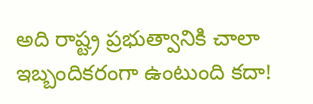అది రాష్ట్ర ప్రభుత్వానికి చాలా ఇబ్బందికరంగా ఉంటుంది కదా!